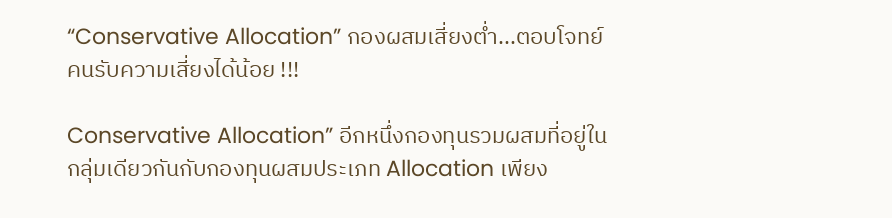“Conservative Allocation” กองผสมเสี่ยงต่ำ...ตอบโจทย์คนรับความเสี่ยงได้น้อย !!!

Conservative Allocation” อีกหนึ่งกองทุนรวมผสมที่อยู่ในกลุ่มเดียวกันกับกองทุนผสมประเภท Allocation เพียง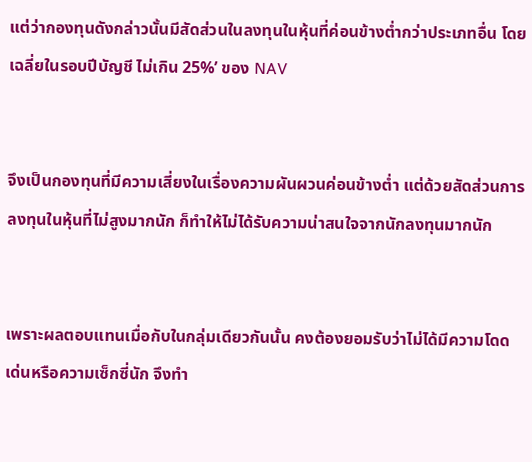แต่ว่ากองทุนดังกล่าวนั้นมีสัดส่วนในลงทุนในหุ้นที่ค่อนข้างต่ำกว่าประเภทอื่น โดยเฉลี่ยในรอบปีบัญชี ไม่เกิน 25%’ ของ NAV


จึงเป็นกองทุนที่มีความเสี่ยงในเรื่องความผันผวนค่อนข้างต่ำ แต่ด้วยสัดส่วนการลงทุนในหุ้นที่ไม่สูงมากนัก ก็ทำให้ไม่ได้รับความน่าสนใจจากนักลงทุนมากนัก


เพราะผลตอบแทนเมื่อกับในกลุ่มเดียวกันนั้น คงต้องยอมรับว่าไม่ได้มีความโดดเด่นหรือความเซ็กซี่นัก จึงทำ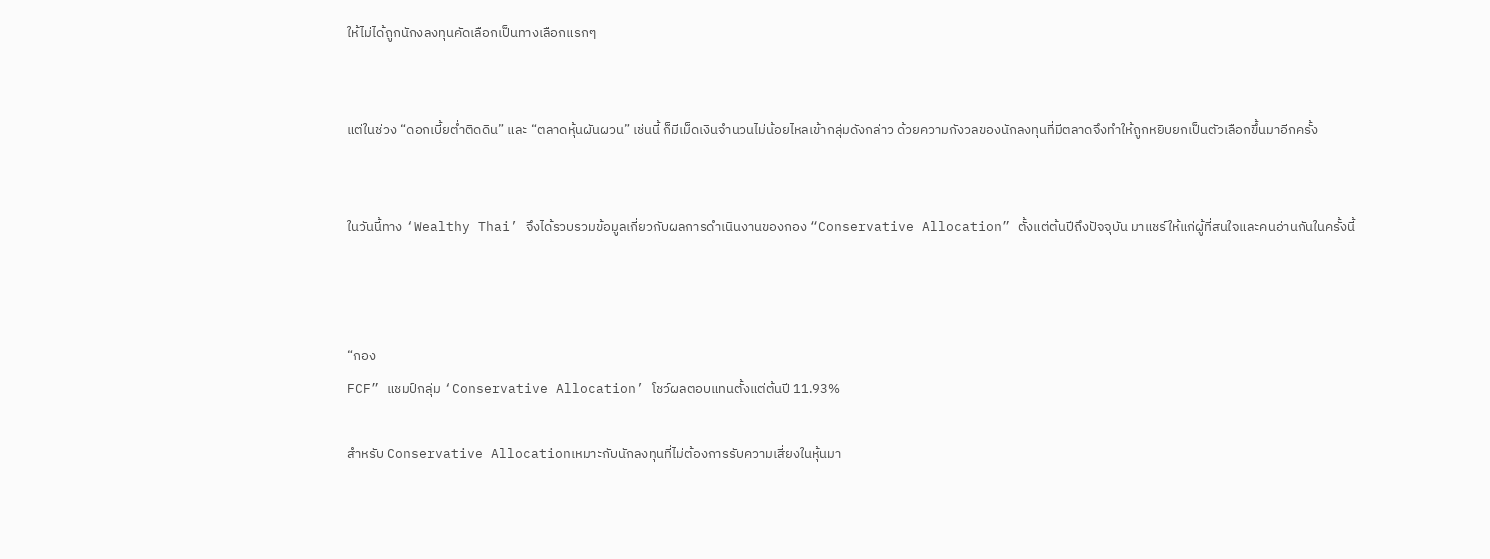ให้ไม่ได้ถูกนักงลงทุนคัดเลือกเป็นทางเลือกแรกๆ


แต่ในช่วง “ดอกเบี้ยต่ำติดดิน” และ “ตลาดหุ้นผันผวน” เช่นนี้ ก็มีเม็ดเงินจำนวนไม่น้อยไหลเข้ากลุ่มดังกล่าว ด้วยความกังวลของนักลงทุนที่มีตลาดจึงทำให้ถูกหยิบยกเป็นตัวเลือกขึ้นมาอีกครั้ง


ในวันนี้ทาง ‘Wealthy Thai’ จึงได้รวบรวมข้อมูลเกี่ยวกับผลการดำเนินงานของกอง “Conservative Allocation” ตั้งแต่ต้นปีถึงปัจจุบัน มาแชร์ให้แก่ผู้ที่สนใจและคนอ่านกันในครั้งนี้



“กอง
FCF” แชมป์กลุ่ม ‘Conservative Allocation’ โชว์ผลตอบแทนตั้งแต่ต้นปี 11.93%

สำหรับ Conservative Allocationเหมาะกับนักลงทุนที่ไม่ต้องการรับความเสี่ยงในหุ้นมา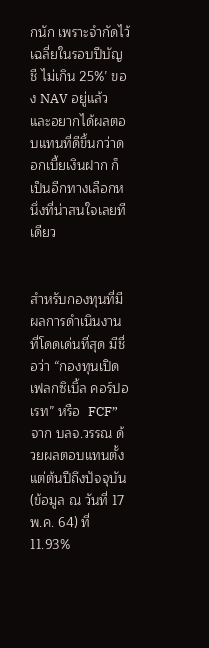กนัก เพราะจำกัดไว้เฉลี่ยในรอบปีบัญชี ไม่เกิน 25%’ ของ NAV อยู่แล้ว และอยากได้ผลตอบแทนที่ดีขึ้นกว่าดอกเบี้ยเงินฝาก ก็เป็นอีกทางเลือกหนึ่งที่น่าสนใจเลยทีเดียว


สำหรับกองทุนที่มีผลการดำเนินงานที่โดดเด่นที่สุด มีชื่อว่า “กองทุนเปิด เฟลกซิเบิ้ล คอร์ปอเรท” หรือ  FCF” จาก บลจ.วรรณ ด้วยผลตอบแทนตั้งแต่ต้นปีถึงปัจจุบัน (ข้อมูล ณ วันที่ 17 พ.ค. 64) ที่ 11.93%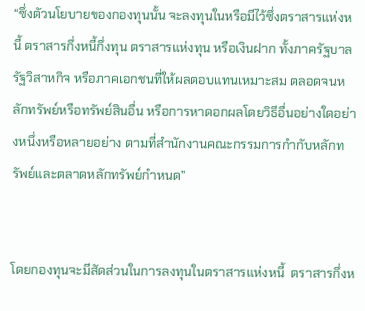“ซึ่งตัวนโยบายของกองทุนนั้น จะลงทุนในหรือมีไว้ซึ่งตราสารแห่งหนี้ ตราสารกึ่งหนี้กึ่งทุน ตราสารแห่งทุน หรือเงินฝาก ทั้งภาครัฐบาล รัฐวิสาหกิจ หรือภาคเอกชนที่ให้ผลตอบแทนเหมาะสม ตลอดจนหลักทรัพย์หรือทรัพย์สินอื่น หรือการหาดอกผลโดยวิธีอื่นอย่างใดอย่างหนึ่งหรือหลายอย่าง ตามที่สำนักงานคณะกรรมการกำกับหลักทรัพย์และตลาดหลักทรัพย์กำหนด”


โดยกองทุนจะมีสัดส่วนในการลงทุนในตราสารแห่งหนี้  ตราสารกึ่งห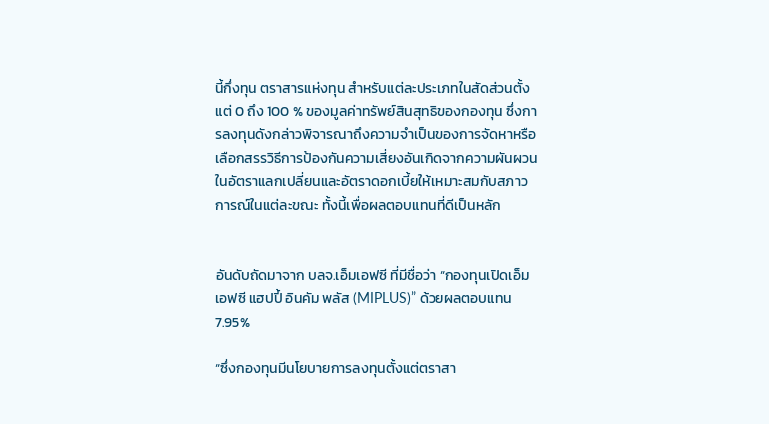นี้กึ่งทุน ตราสารแห่งทุน สำหรับแต่ละประเภทในสัดส่วนตั้งแต่ 0 ถึง 100 % ของมูลค่าทรัพย์สินสุทธิของกองทุน ซึ่งการลงทุนดังกล่าวพิจารณาถึงความจำเป็นของการจัดหาหรือเลือกสรรวิธีการป้องกันความเสี่ยงอันเกิดจากความผันผวนในอัตราแลกเปลี่ยนและอัตราดอกเบี้ยให้เหมาะสมกับสภาวการณ์ในแต่ละขณะ ทั้งนี้เพื่อผลตอบแทนที่ดีเป็นหลัก


อันดับถัดมาจาก บลจ.เอ็มเอฟซี ที่มีชื่อว่า “กองทุนเปิดเอ็มเอฟซี แฮปปี้ อินคัม พลัส (MIPLUS)” ด้วยผลตอบแทน 7.95%

“ซึ่งกองทุนมีนโยบายการลงทุนตั้งแต่ตราสา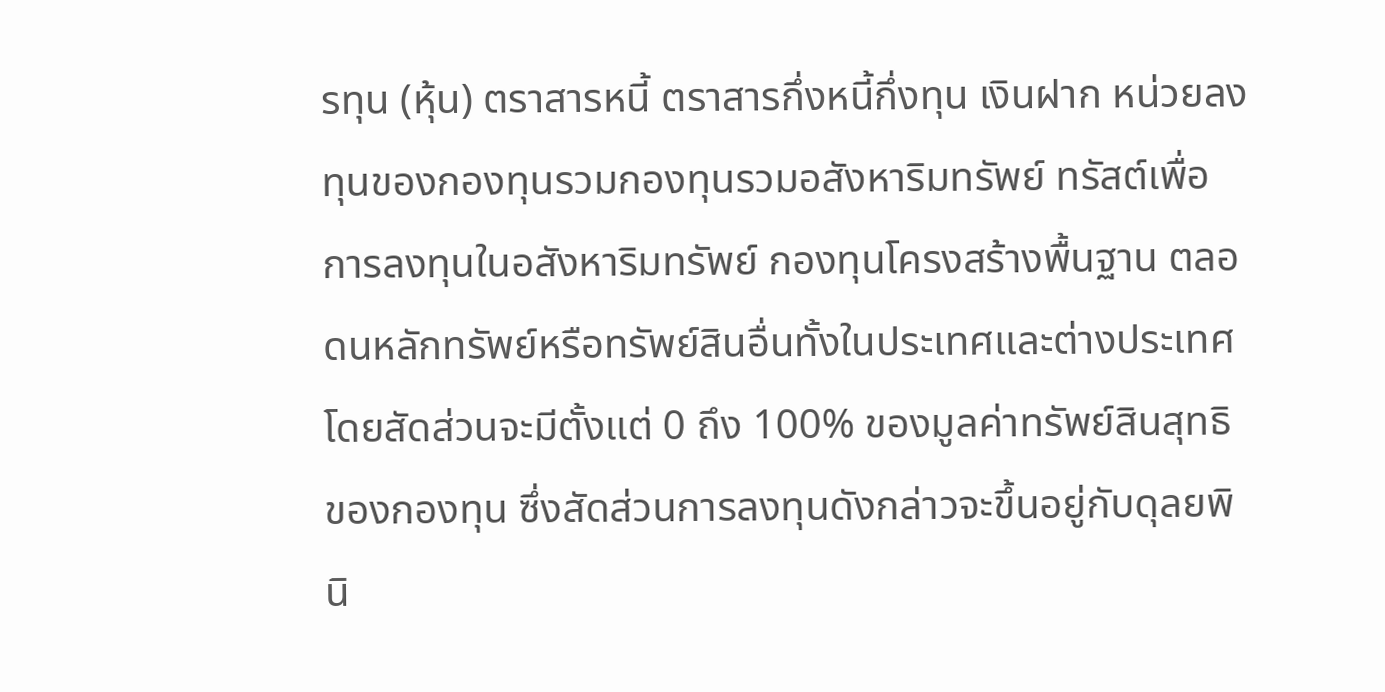รทุน (หุ้น) ตราสารหนี้ ตราสารกึ่งหนี้กึ่งทุน เงินฝาก หน่วยลงทุนของกองทุนรวมกองทุนรวมอสังหาริมทรัพย์ ทรัสต์เพื่อการลงทุนในอสังหาริมทรัพย์ กองทุนโครงสร้างพื้นฐาน ตลอดนหลักทรัพย์หรือทรัพย์สินอื่นทั้งในประเทศและต่างประเทศ โดยสัดส่วนจะมีตั้งแต่ 0 ถึง 100% ของมูลค่าทรัพย์สินสุทธิของกองทุน ซึ่งสัดส่วนการลงทุนดังกล่าวจะขึ้นอยู่กับดุลยพินิ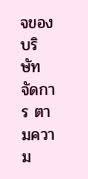จของบริษัทจัดการ ตามความ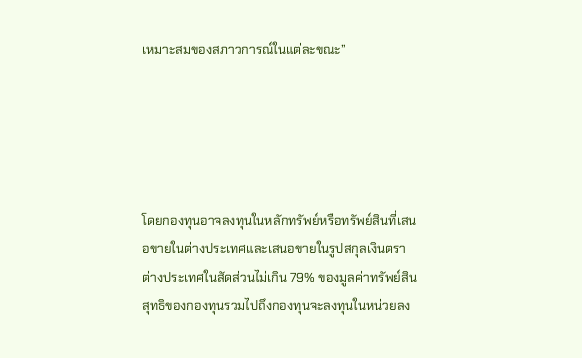เหมาะสมของสภาวการณ์ในแต่ละขณะ”





โดยกองทุนอาจลงทุนในหลักทรัพย์หรือทรัพย์สินที่เสนอขายในต่างประเทศและเสนอขายในรูปสกุลเงินตราต่างประเทศในสัดส่วนไม่เกิน 79% ของมูลค่าทรัพย์สินสุทธิของกองทุนรวมไปถึงกองทุนจะลงทุนในหน่วยลง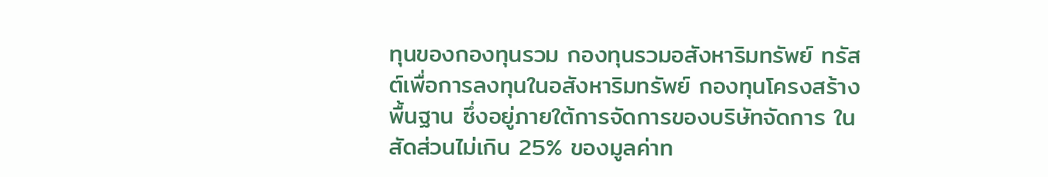ทุนของกองทุนรวม กองทุนรวมอสังหาริมทรัพย์ ทรัสต์เพื่อการลงทุนในอสังหาริมทรัพย์ กองทุนโครงสร้างพื้นฐาน ซึ่งอยู่ภายใต้การจัดการของบริษัทจัดการ ในสัดส่วนไม่เกิน 25% ของมูลค่าท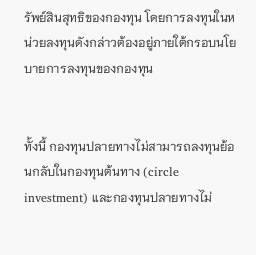รัพย์สินสุทธิของกองทุน โดยการลงทุนในหน่วยลงทุนดังกล่าวต้องอยู่ภายใต้กรอบนโยบายการลงทุนของกองทุน


ทั้งนี้ กองทุนปลายทางไม่สามารถลงทุนย้อนกลับในกองทุนต้นทาง (circle investment) และกองทุนปลายทางไม่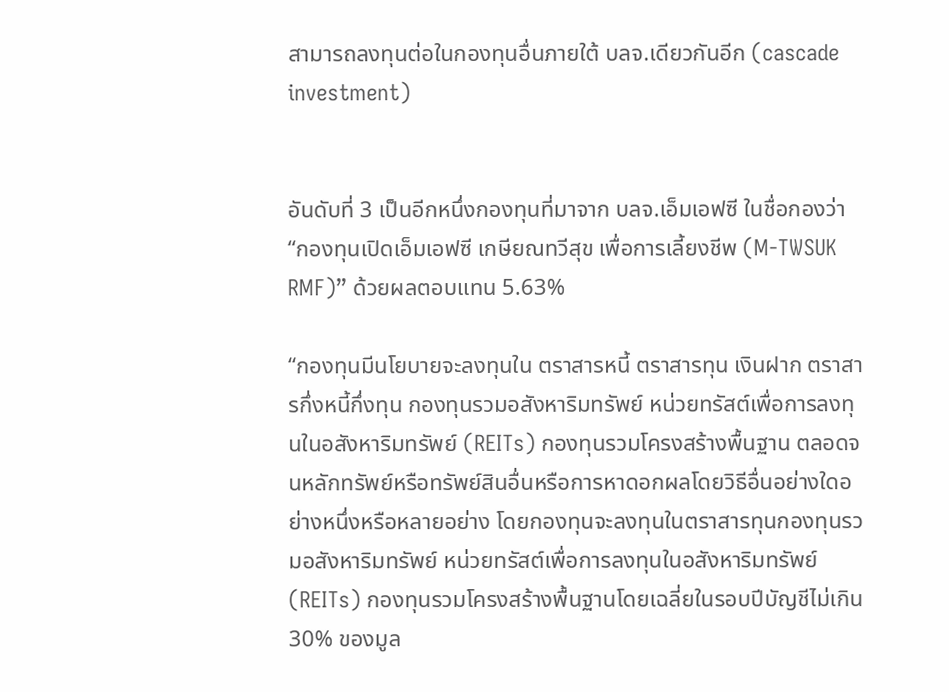สามารถลงทุนต่อในกองทุนอื่นภายใต้ บลจ.เดียวกันอีก (cascade investment)


อันดับที่ 3 เป็นอีกหนึ่งกองทุนที่มาจาก บลจ.เอ็มเอฟซี ในชื่อกองว่า “กองทุนเปิดเอ็มเอฟซี เกษียณทวีสุข เพื่อการเลี้ยงชีพ (M-TWSUK RMF)” ด้วยผลตอบแทน 5.63%

“กองทุนมีนโยบายจะลงทุนใน ตราสารหนี้ ตราสารทุน เงินฝาก ตราสารกึ่งหนี้กึ่งทุน กองทุนรวมอสังหาริมทรัพย์ หน่วยทรัสต์เพื่อการลงทุนในอสังหาริมทรัพย์ (REITs) กองทุนรวมโครงสร้างพื้นฐาน ตลอดจนหลักทรัพย์หรือทรัพย์สินอื่นหรือการหาดอกผลโดยวิธีอื่นอย่างใดอย่างหนึ่งหรือหลายอย่าง โดยกองทุนจะลงทุนในตราสารทุนกองทุนรวมอสังหาริมทรัพย์ หน่วยทรัสต์เพื่อการลงทุนในอสังหาริมทรัพย์ (REITs) กองทุนรวมโครงสร้างพื้นฐานโดยเฉลี่ยในรอบปีบัญชีไม่เกิน 30% ของมูล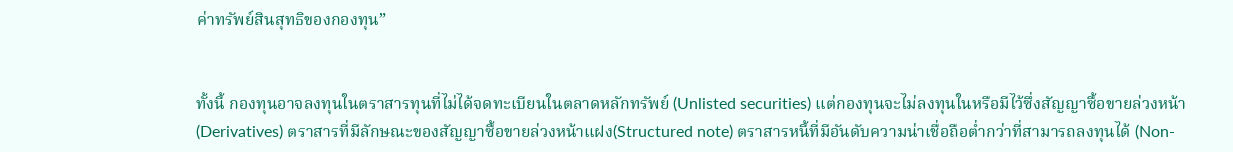ค่าทรัพย์สินสุทธิของกองทุน”


ทั้งนี้ กองทุนอาจลงทุนในตราสารทุนที่ไม่ได้จดทะเบียนในตลาดหลักทรัพย์ (Unlisted securities) แต่กองทุนจะไม่ลงทุนในหรือมีไว้ซึ่งสัญญาซื้อขายล่วงหน้า (Derivatives) ตราสารที่มีลักษณะของสัญญาซื้อขายล่วงหน้าแฝง(Structured note) ตราสารหนี้ที่มีอันดับความน่าเชื่อถือต่ำกว่าที่สามารถลงทุนได้ (Non-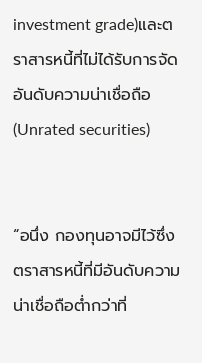investment grade)และตราสารหนี้ที่ไม่ได้รับการจัดอันดับความน่าเชื่อถือ (Unrated securities)


“อนึ่ง กองทุนอาจมีไว้ซึ่งตราสารหนี้ที่มีอันดับความน่าเชื่อถือต่ำกว่าที่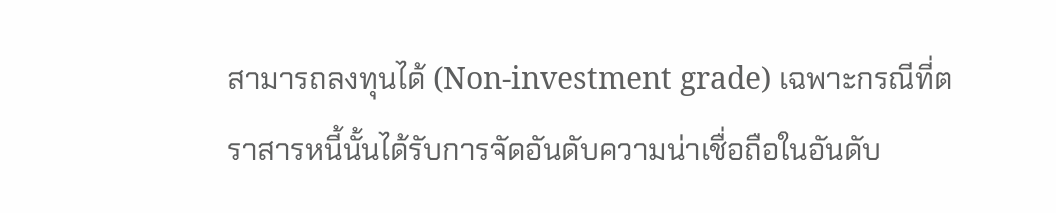สามารถลงทุนได้ (Non-investment grade) เฉพาะกรณีที่ตราสารหนี้นั้นได้รับการจัดอันดับความน่าเชื่อถือในอันดับ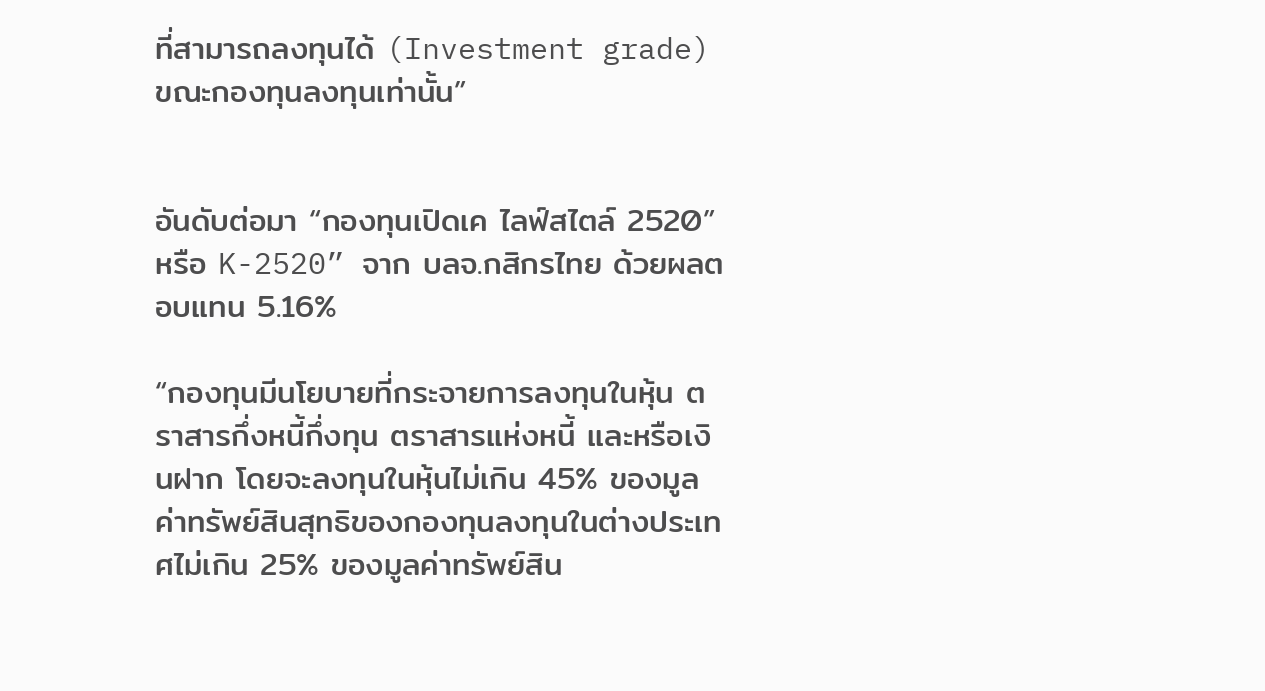ที่สามารถลงทุนได้ (Investment grade) ขณะกองทุนลงทุนเท่านั้น”


อันดับต่อมา “กองทุนเปิดเค ไลฟ์สไตล์ 2520” หรือ K-2520” จาก บลจ.กสิกรไทย ด้วยผลตอบแทน 5.16%

“กองทุนมีนโยบายที่กระจายการลงทุนในหุ้น ตราสารกึ่งหนี้กึ่งทุน ตราสารแห่งหนี้ และหรือเงินฝาก โดยจะลงทุนในหุ้นไม่เกิน 45% ของมูลค่าทรัพย์สินสุทธิของกองทุนลงทุนในต่างประเทศไม่เกิน 25% ของมูลค่าทรัพย์สิน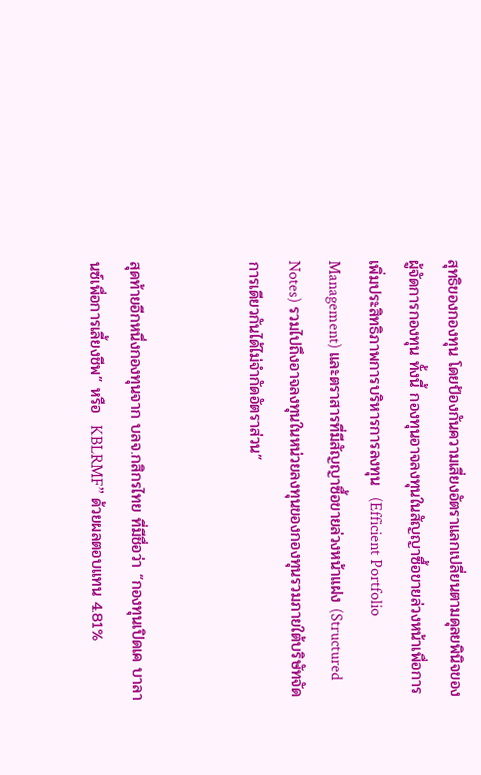สุทธิของกองทุน โดยป้องกันความเสี่ยงอัตราแลกเปลี่ยนตามดุลยพินิจของผู้จัดการกองทุน ทั้งนี้ กองทุนอาจลงทุนในสัญญาซื้อขายล่วงหน้าเพื่อการเพิ่มประสิทธิภาพการบริหารการลงทุน  (Efficient Portfolio Management) และตราสารที่มีสัญญาซื้อขายล่วงหน้าแฝง (Structured Notes) รวมไปถึงอาจลงทุนในหน่วยลงทุนของกองทุนรวมภายใต้บริษัทจัดการเดียวกันได้ไม่จำกัดอัตราส่วน”


สุดท้ายอีกหนึ่งกองทุนจาก บลจ.กสิกรไทย ที่มีชื่อว่า “กองทุนเปิดเค บาลานซ์เพื่อการเลี้ยงชีพ” หรือ  KBLRMF” ด้วยผลตอบแทน 4.81%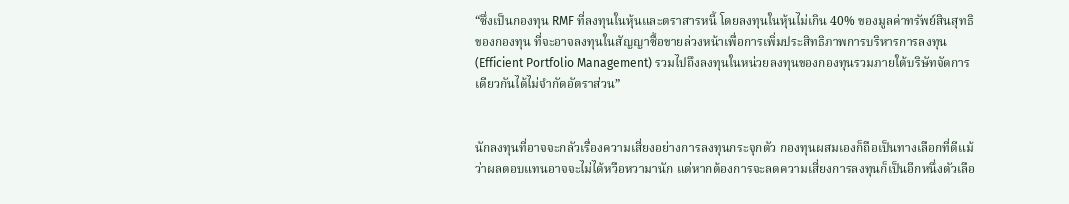“ซึ่งเป็นกองทุน RMF ที่ลงทุนในหุ้นและตราสารหนี้ โดยลงทุนในหุ้นไม่เกิน 40% ของมูลค่าทรัพย์สินสุทธิของกองทุน ที่จะอาจลงทุนในสัญญาซื้อขายล่วงหน้าเพื่อการเพิ่มประสิทธิภาพการบริหารการลงทุน  (Efficient Portfolio Management) รวมไปถึงลงทุนในหน่วยลงทุนของกองทุนรวมภายใต้บริษัทจัดการเดียวกันได้ไม่จำกัดอัตราส่วน”


นักลงทุนที่อาจจะกลัวเรื่องความเสี่ยงอย่างการลงทุนกระจุกตัว กองทุนผสมเองก็ถือเป็นทางเลือกที่ดีแม้ว่าผลตอบแทนอาจจะไม่ได้หวือหวามานัก แต่หากต้องการจะลดความเสี่ยงการลงทุนก็เป็นอีกหนึ่งตัวเลือ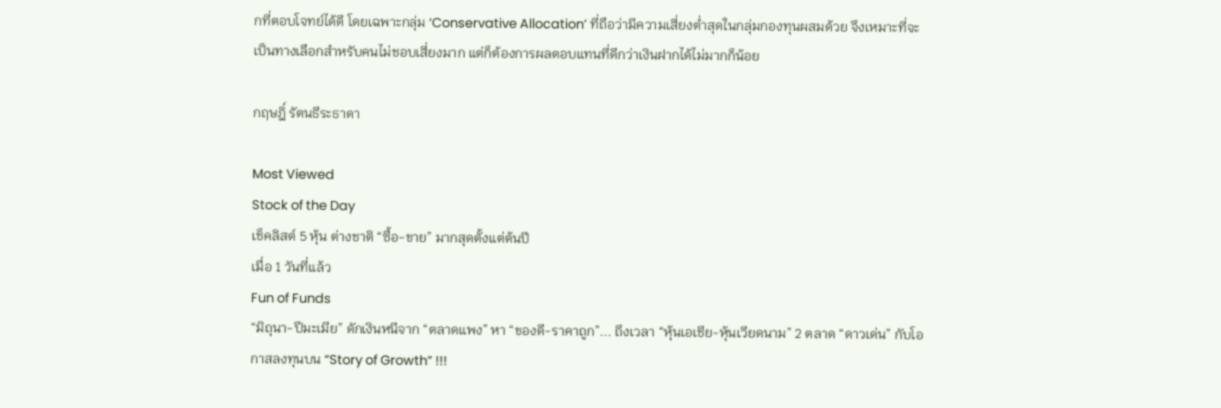กที่ตอบโจทย์ได้ดี โดยเฉพาะกลุ่ม ‘Conservative Allocation’ ที่ถือว่ามีความเสี่ยงต่ำสุดในกลุ่มกองทุนผสมด้วย จึงเหมาะที่จะเป็นทางเลือกสำหรับคนไม่ชอบเสี่ยงมาก แต่ก็ต้องการผลตอบแทนที่ดีกว่าเงินฝากได้ไม่มากก็น้อย

กฤษฎิ์ รัตนธีระธาดา

Most Viewed
Stock of the Day
เช็คลิสต์ 5 หุ้น ต่างชาติ “ซื้อ-ขาย” มากสุดตั้งแต่ต้นปี
เมื่อ 1 วันที่แล้ว
Fun of Funds
“มิถุนา-ปีมะเมีย” ดักเงินหนีจาก “ตลาดแพง” หา “ของดี-ราคาถูก”... ถึงเวลา “หุ้นเอเชีย-หุ้นเวียดนาม” 2 ตลาด “ดาวเด่น” กับโอกาสลงทุนบน “Story of Growth” !!!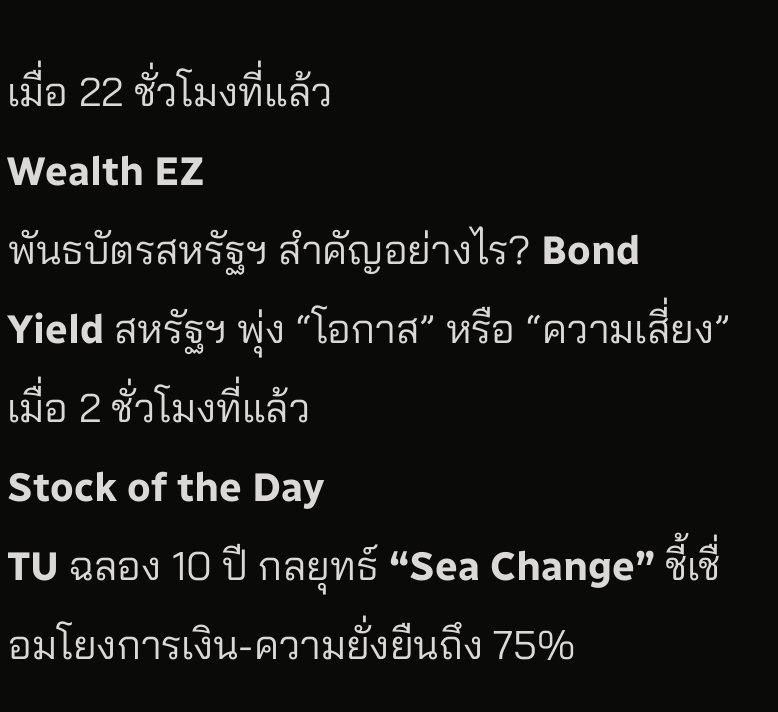เมื่อ 22 ชั่วโมงที่แล้ว
Wealth EZ
พันธบัตรสหรัฐฯ สำคัญอย่างไร? Bond Yield สหรัฐฯ พุ่ง “โอกาส” หรือ “ความเสี่ยง”
เมื่อ 2 ชั่วโมงที่แล้ว
Stock of the Day
TU ฉลอง 10 ปี กลยุทธ์ “Sea Change” ชี้เชื่อมโยงการเงิน-ความยั่งยืนถึง 75%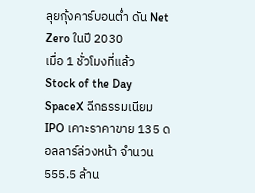ลุยกุ้งคาร์บอนต่ำ ดัน Net Zero ในปี 2030
เมื่อ 1 ชั่วโมงที่แล้ว
Stock of the Day
SpaceX ฉีกธรรมเนียม IPO เคาะราคาขาย 135 ดอลลาร์ล่วงหน้า จำนวน 555.5 ล้าน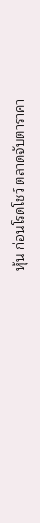หุ้น ก่อนโรดโชว์ ตลาดจับตาราคา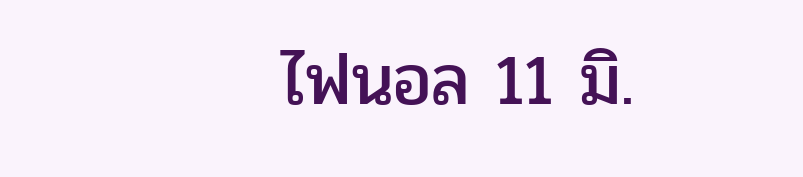ไฟนอล 11 มิ.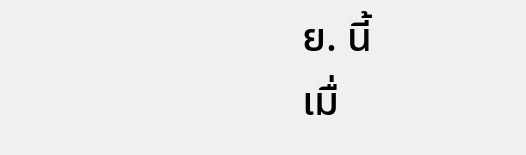ย. นี้
เมื่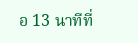อ 13 นาทีที่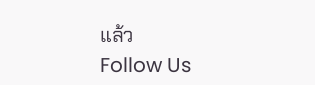แล้ว
Follow Us